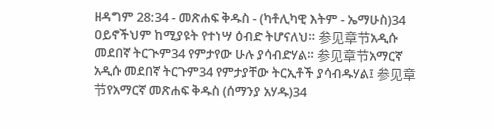ዘዳግም 28:34 - መጽሐፍ ቅዱስ - (ካቶሊካዊ እትም - ኤማሁስ)34 ዐይኖችህም ከሚያዩት የተነሣ ዕብድ ትሆናለህ። 参见章节አዲሱ መደበኛ ትርጒም34 የምታየው ሁሉ ያሳብድሃል። 参见章节አማርኛ አዲሱ መደበኛ ትርጉም34 የምታያቸው ትርኢቶች ያሳብዱሃል፤ 参见章节የአማርኛ መጽሐፍ ቅዱስ (ሰማንያ አሃዱ)34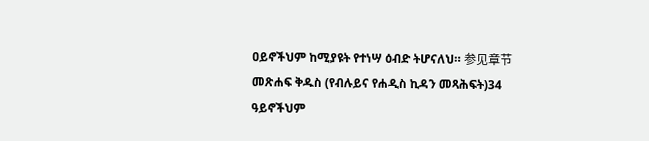ዐይኖችህም ከሚያዩት የተነሣ ዕብድ ትሆናለህ። 参见章节መጽሐፍ ቅዱስ (የብሉይና የሐዲስ ኪዳን መጻሕፍት)34 ዓይኖችህም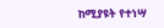ከሚያዩት የተነሣ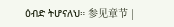ዕብድ ትሆናለህ። 参见章节 |